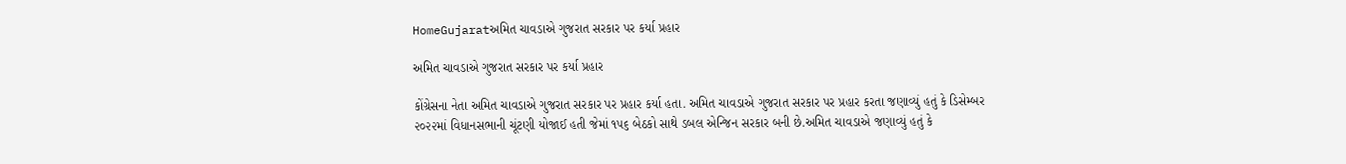HomeGujaratઅમિત ચાવડાએ ગુજરાત સરકાર પર કર્યા પ્રહાર

અમિત ચાવડાએ ગુજરાત સરકાર પર કર્યા પ્રહાર

કોંગ્રેસના નેતા અમિત ચાવડાએ ગુજરાત સરકાર પર પ્રહાર કર્યા હતા. અમિત ચાવડાએ ગુજરાત સરકાર પર પ્રહાર કરતા જણાવ્યું હતું કે ડિસેમ્બર ૨૦૨૨માં વિધાનસભાની ચૂંટણી યોજાઈ હતી જેમાં ૧૫૬ બેઠકો સાથે ડબલ એન્જિન સરકાર બની છે.અમિત ચાવડાએ જણાવ્યું હતું કે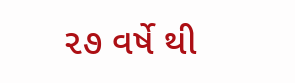૨૭ વર્ષે થી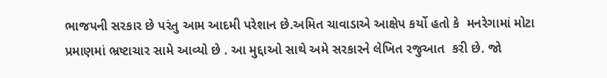ભાજપની સરકાર છે પરંતુ આમ આદમી પરેશાન છે.અમિત ચાવાડાએ આક્ષેપ કર્યો હતો કે  મનરેગામાં મોટા પ્રમાણમાં ભ્રષ્ટાચાર સામે આવ્યો છે . આ મુદ્દાઓ સાથે અમે સરકારને લેખિત રજુઆત  કરી છે. જો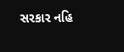સરકાર નહિ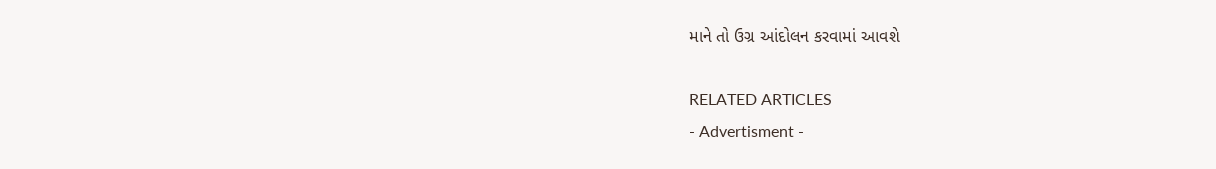માને તો ઉગ્ર આંદોલન કરવામાં આવશે

RELATED ARTICLES
- Advertisment -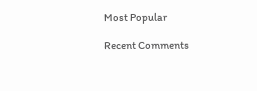Most Popular

Recent Comments